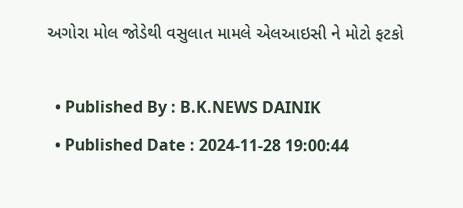અગોરા મોલ જોડેથી વસુલાત મામલે એલઆઇસી ને મોટો ફટકો

  • Published By : B.K.NEWS DAINIK
  • Published Date : 2024-11-28 19:00:44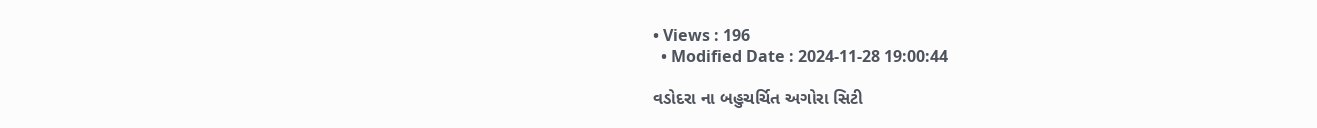• Views : 196
  • Modified Date : 2024-11-28 19:00:44

વડોદરા ના બહુચર્ચિત અગોરા સિટી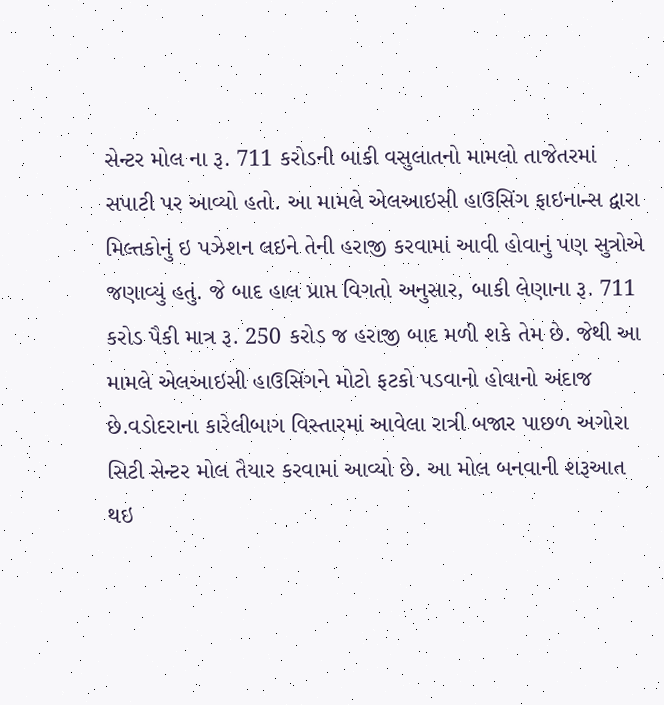સેન્ટર મોલ ના રૂ. 711 કરોડની બાકી વસુલાતનો મામલો તાજેતરમાં સપાટી પર આવ્યો હતો. આ મામલે એલઆઇસી હાઉસિંગ ફાઇનાન્સ દ્વારા મિલ્તકોનું ઇ પઝેશન લઇને તેની હરાજી કરવામાં આવી હોવાનું પણ સુત્રોએ જણાવ્યું હતું. જે બાદ હાલ પ્રાપ્ત વિગતો અનુસાર, બાકી લેણાના રૂ. 711 કરોડ પૈકી માત્ર રૂ. 250 કરોડ જ હરાજી બાદ મળી શકે તેમ છે. જેથી આ મામલે એલઆઇસી હાઉસિંગને મોટો ફટકો પડવાનો હોવાનો અંદાજ છે.વડોદરાના કારેલીબાગ વિસ્તારમાં આવેલા રાત્રી બજાર પાછળ અગોરા સિટી સેન્ટર મોલ તૈયાર કરવામાં આવ્યો છે. આ મોલ બનવાની શરૂઆત થઇ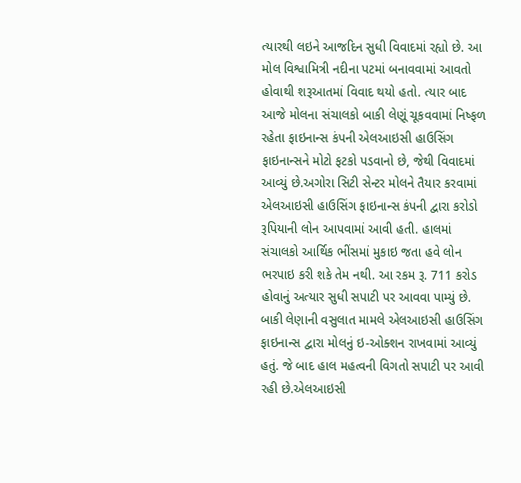ત્યારથી લઇને આજદિન સુધી વિવાદમાં રહ્યો છે. આ મોલ વિશ્વામિત્રી નદીના પટમાં બનાવવામાં આવતો હોવાથી શરૂઆતમાં વિવાદ થયો હતો. ત્યાર બાદ આજે મોલના સંચાલકો બાકી લેણૂં ચૂકવવામાં નિષ્ફળ રહેતા ફાઇનાન્સ કંપની એલઆઇસી હાઉસિંગ ફાઇનાન્સને મોટો ફટકો પડવાનો છે, જેથી વિવાદમાં આવ્યું છે.અગોરા સિટી સેન્ટર મોલને તૈયાર કરવામાં એલઆઇસી હાઉસિંગ ફાઇનાન્સ કંપની દ્વારા કરોડો રૂપિયાની લોન આપવામાં આવી હતી. હાલમાં સંચાલકો આર્થિક ભીંસમાં મુકાઇ જતા હવે લોન ભરપાઇ કરી શકે તેમ નથી. આ રકમ રૂ. 711 કરોડ હોવાનું અત્યાર સુધી સપાટી પર આવવા પામ્યું છે. બાકી લેણાની વસુલાત મામલે એલઆઇસી હાઉસિંગ ફાઇનાન્સ દ્વારા મોલનું ઇ-ઓક્શન રાખવામાં આવ્યું હતું. જે બાદ હાલ મહત્વની વિગતો સપાટી પર આવી રહી છે.એલઆઇસી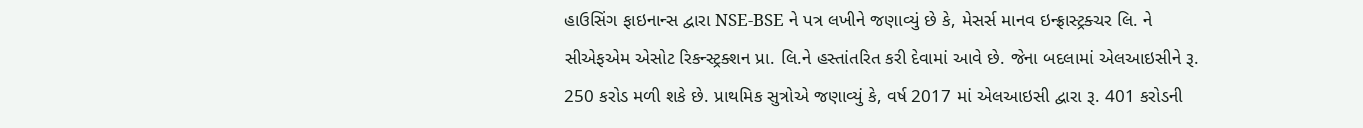હાઉસિંગ ફાઇનાન્સ દ્વારા NSE-BSE ને પત્ર લખીને જણાવ્યું છે કે, મેસર્સ માનવ ઇન્ફ્રાસ્ટ્રક્ચર લિ. ને સીએફએમ એસોટ રિકન્સ્ટ્રક્શન પ્રા. લિ.ને હસ્તાંતરિત કરી દેવામાં આવે છે. જેના બદલામાં એલઆઇસીને રૂ. 250 કરોડ મળી શકે છે. પ્રાથમિક સુત્રોએ જણાવ્યું કે, વર્ષ 2017 માં એલઆઇસી દ્વારા રૂ. 401 કરોડની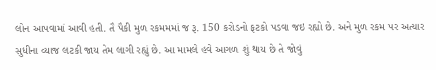લોન આપવામાં આવી હતી. તૈ પૈકી મુળ રકમમમાં જ રૂ. 150 કરોડનો ફટકો પડવા જઇ રહ્યો છે. અને મુળ રકમ પર અત્યાર સુધીના વ્યાજ લટકી જાય તેમ લાગી રહ્યું છે. આ મામલે હવે આગળ શું થાય છે તે જોવું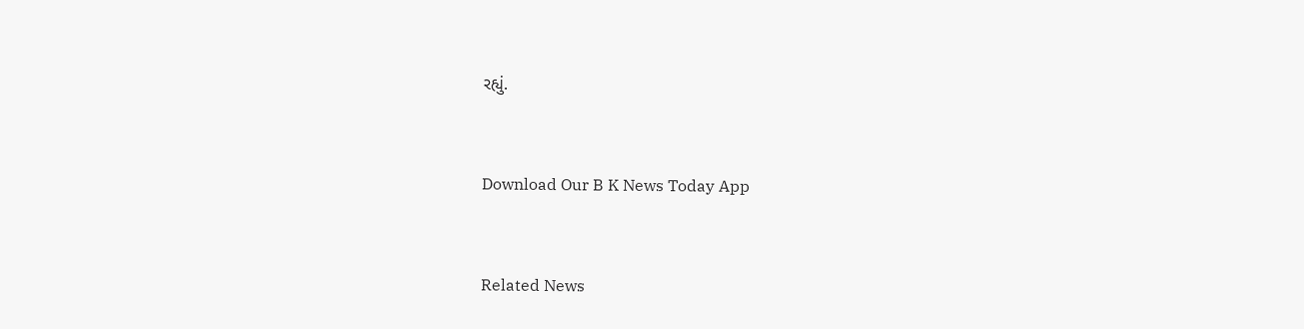રહ્યું.



Download Our B K News Today App



Related News